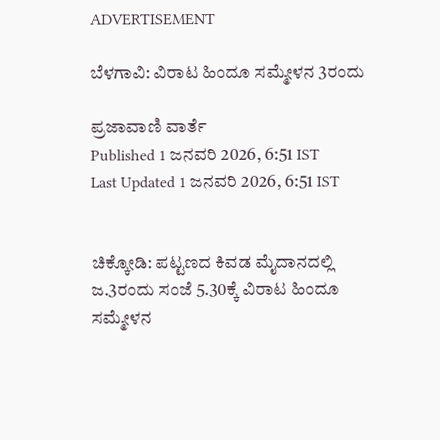ADVERTISEMENT

ಬೆಳಗಾವಿ: ವಿರಾಟ ಹಿಂದೂ ಸಮ್ಮೇಳನ 3ರಂದು

ಪ್ರಜಾವಾಣಿ ವಾರ್ತೆ
Published 1 ಜನವರಿ 2026, 6:51 IST
Last Updated 1 ಜನವರಿ 2026, 6:51 IST


ಚಿಕ್ಕೋಡಿ: ಪಟ್ಟಣದ ಕಿವಡ ಮೈದಾನದಲ್ಲಿ ಜ.3ರಂದು ಸಂಜೆ 5.30ಕ್ಕೆ ವಿರಾಟ ಹಿಂದೂ ಸಮ್ಮೇಳನ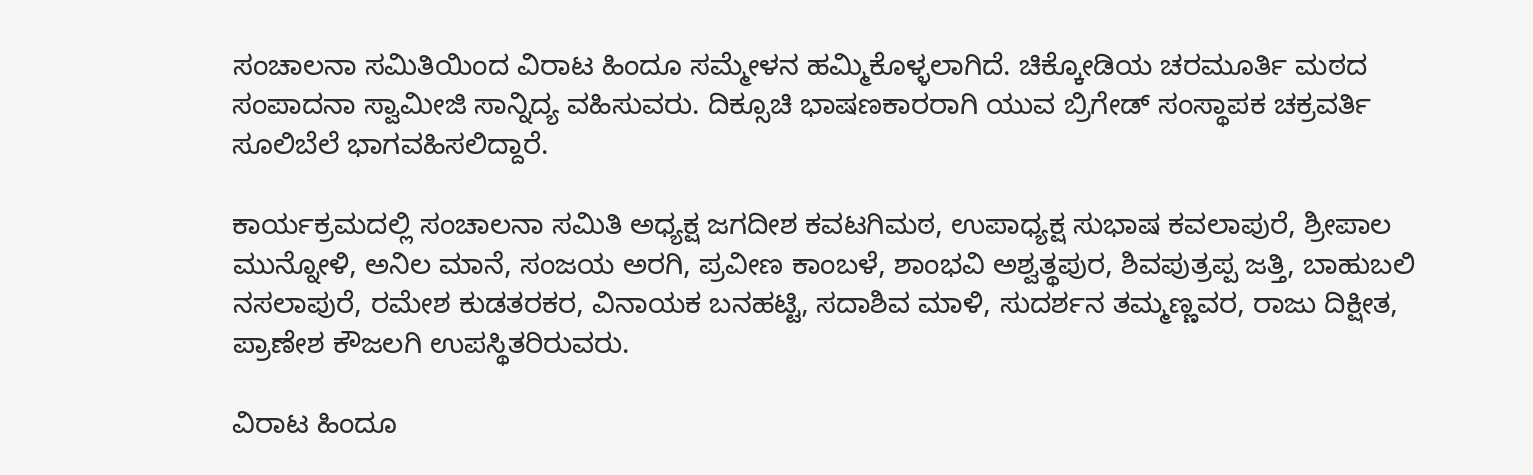ಸಂಚಾಲನಾ ಸಮಿತಿಯಿಂದ ವಿರಾಟ ಹಿಂದೂ ಸಮ್ಮೇಳನ ಹಮ್ಮಿಕೊಳ್ಳಲಾಗಿದೆ. ಚಿಕ್ಕೋಡಿಯ ಚರಮೂರ್ತಿ ಮಠದ ಸಂಪಾದನಾ ಸ್ವಾಮೀಜಿ ಸಾನ್ನಿದ್ಯ ವಹಿಸುವರು. ದಿಕ್ಸೂಚಿ ಭಾಷಣಕಾರರಾಗಿ ಯುವ ಬ್ರಿಗೇಡ್ ಸಂಸ್ಥಾಪಕ ಚಕ್ರವರ್ತಿ ಸೂಲಿಬೆಲೆ ಭಾಗವಹಿಸಲಿದ್ದಾರೆ.

ಕಾರ್ಯಕ್ರಮದಲ್ಲಿ ಸಂಚಾಲನಾ ಸಮಿತಿ ಅಧ್ಯಕ್ಷ ಜಗದೀಶ ಕವಟಗಿಮಠ, ಉಪಾಧ್ಯಕ್ಷ ಸುಭಾಷ ಕವಲಾಪುರೆ, ಶ್ರೀಪಾಲ ಮುನ್ನೋಳಿ, ಅನಿಲ ಮಾನೆ, ಸಂಜಯ ಅರಗಿ, ಪ್ರವೀಣ ಕಾಂಬಳೆ, ಶಾಂಭವಿ ಅಶ್ವತ್ಥಪುರ, ಶಿವಪುತ್ರಪ್ಪ ಜತ್ತಿ, ಬಾಹುಬಲಿ ನಸಲಾಪುರೆ, ರಮೇಶ ಕುಡತರಕರ, ವಿನಾಯಕ ಬನಹಟ್ಟಿ, ಸದಾಶಿವ ಮಾಳಿ, ಸುದರ್ಶನ ತಮ್ಮಣ್ಣವರ, ರಾಜು ದಿಕ್ಷೀತ, ಪ್ರಾಣೇಶ ಕೌಜಲಗಿ ಉಪಸ್ಥಿತರಿರುವರು.

ವಿರಾಟ ಹಿಂದೂ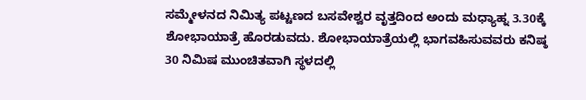ಸಮ್ಮೇಳನದ ನಿಮಿತ್ಯ ಪಟ್ಟಣದ ಬಸವೇಶ್ವರ ವೃತ್ತದಿಂದ ಅಂದು ಮಧ್ಯಾಹ್ನ 3.30ಕ್ಕೆ ಶೋಭಾಯಾತ್ರೆ ಹೊರಡುವದು. ಶೋಭಾಯಾತ್ರೆಯಲ್ಲಿ ಭಾಗವಹಿಸುವವರು ಕನಿಷ್ಠ 30 ನಿಮಿಷ ಮುಂಚಿತವಾಗಿ ಸ್ಥಳದಲ್ಲಿ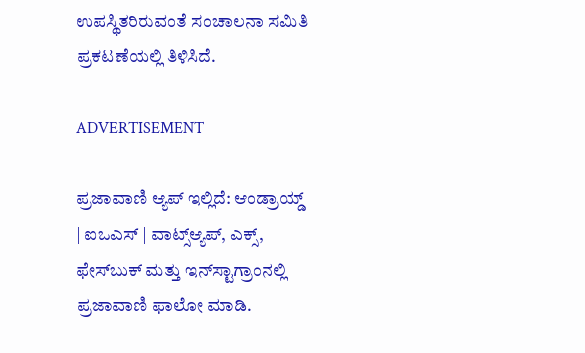ಉಪಸ್ಥಿತರಿರುವಂತೆ ಸಂಚಾಲನಾ ಸಮಿತಿ ಪ್ರಕಟಣೆಯಲ್ಲಿ ತಿಳಿಸಿದೆ.

ADVERTISEMENT

ಪ್ರಜಾವಾಣಿ ಆ್ಯಪ್ ಇಲ್ಲಿದೆ: ಆಂಡ್ರಾಯ್ಡ್ | ಐಒಎಸ್ | ವಾಟ್ಸ್ಆ್ಯಪ್, ಎಕ್ಸ್, ಫೇಸ್‌ಬುಕ್ ಮತ್ತು ಇನ್‌ಸ್ಟಾಗ್ರಾಂನಲ್ಲಿ ಪ್ರಜಾವಾಣಿ ಫಾಲೋ ಮಾಡಿ.